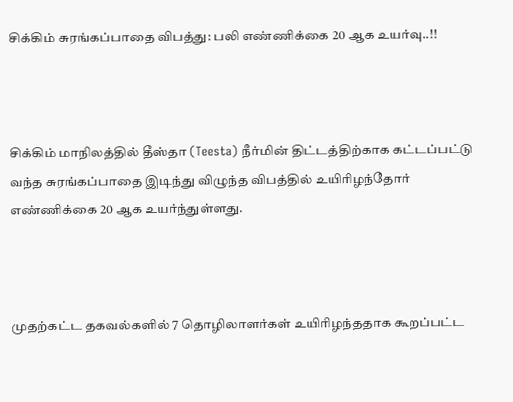சிக்கிம் சுரங்கப்பாதை விபத்து: பலி எண்ணிக்கை 20 ஆக உயர்வு..!!



சிக்கிம் மாநிலத்தில் தீஸ்தா (Teesta) நீர்மின் திட்டத்திற்காக கட்டப்பட்டு வந்த சுரங்கப்பாதை இடிந்து விழுந்த விபத்தில் உயிரிழந்தோர் எண்ணிக்கை 20 ஆக உயர்ந்துள்ளது.



முதற்கட்ட தகவல்களில் 7 தொழிலாளர்கள் உயிரிழந்ததாக கூறப்பட்ட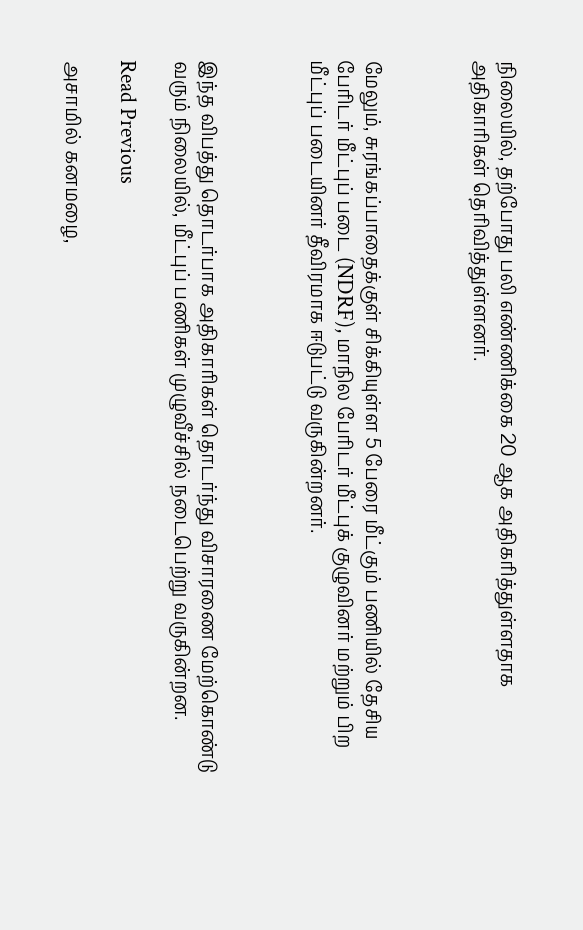நிலையில், தற்போது பலி எண்ணிக்கை 20 ஆக அதிகரித்துள்ளதாக அதிகாரிகள் தெரிவித்துள்ளனர்.



மேலும், சுரங்கப்பாதைக்குள் சிக்கியுள்ள 5 பேரை மீட்கும் பணியில் தேசிய பேரிடர் மீட்புப் படை (NDRF), மாநில பேரிடர் மீட்புக் குழுவினர் மற்றும் பிற மீட்புப் படையினர் தீவிரமாக ஈடுபட்டு வருகின்றனர்.



இந்த விபத்து தொடர்பாக அதிகாரிகள் தொடர்ந்து விசாரணை மேற்கொண்டு வரும் நிலையில், மீட்புப் பணிகள் முழுவீச்சில் நடைபெற்று வருகின்றன.

Read Previous

அசாமில் கனமழை,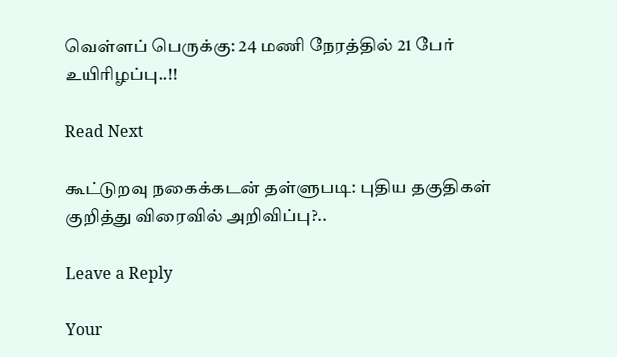வெள்ளப் பெருக்கு: 24 மணி நேரத்தில் 21 பேர் உயிரிழப்பு..!!

Read Next

கூட்டுறவு நகைக்கடன் தள்ளுபடி: புதிய தகுதிகள் குறித்து விரைவில் அறிவிப்பு?..

Leave a Reply

Your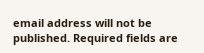email address will not be published. Required fields are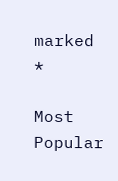marked *

Most Popular